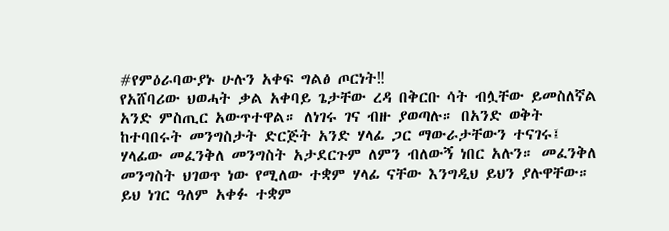#የምዕራባውያኑ ሁሉን አቀፍ ግልፅ ጦርነት‼
የአሸባሪው ህወሓት ቃል አቀባይ ጌታቸው ረዳ በቅርቡ ሳት ብሏቸው ይመስለኛል አንድ ምስጢር አውጥተዋል። ለነገሩ ገና ብዙ ያወጣሉ። በአንድ ወቅት ከተባበሩት መንግስታት ድርጅት አንድ ሃላፊ ጋር ማውራታቸውን ተናገሩ፤ ሃላፊው መፈንቅለ መንግስት አታደርጉም ለምን ብለውኝ ነበር አሉን። መፈንቅለ መንግስት ህገወጥ ነው የሚለው ተቋም ሃላፊ ናቸው እንግዲህ ይህን ያሉዋቸው።
ይህ ነገር ዓለም አቀፉ ተቋም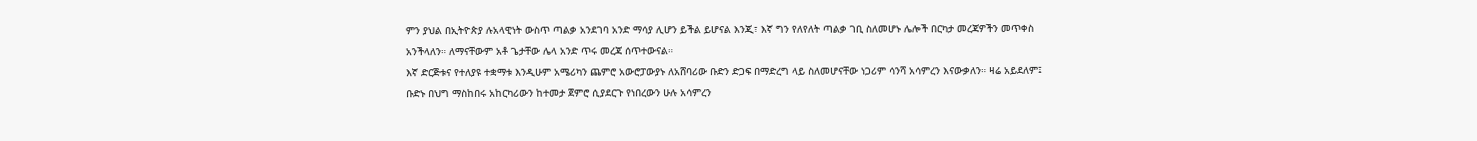ምን ያህል በኢትዮጵያ ሉአላዊነት ውስጥ ጣልቃ አንደገባ አንድ ማሳያ ሊሆን ይችል ይሆናል እንጂ፣ እኛ ግን የለየለት ጣልቃ ገቢ ስለመሆኑ ሌሎች በርካታ መረጃዎችን መጥቀስ አንችላለን። ለማናቸውም አቶ ጌታቸው ሌላ አንድ ጥሩ መረጃ ሰጥተውናል።
እኛ ድርጅቱና የተለያዩ ተቋማቱ እንዲሁም አሜሪካን ጨምሮ አውሮፓውያኑ ለአሸባሪው ቡድን ድጋፍ በማድረግ ላይ ስለመሆናቸው ነጋሪም ሳንሻ አሳምረን እናውቃለን። ዛሬ አይደለም፤ ቡድኑ በህግ ማስከበሩ አከርካሪውን ከተመታ ጀምሮ ሲያደርጉ የነበረውን ሁሉ አሳምረን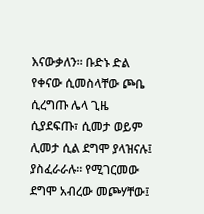እናውቃለን። ቡድኑ ድል የቀናው ሲመስላቸው ጮቤ ሲረግጡ ሌላ ጊዜ ሲያደፍጡ፣ ሲመታ ወይም ሊመታ ሲል ደግሞ ያላዝናሉ፤ ያስፈራራሉ። የሚገርመው ደግሞ አብረው መጮሃቸው፤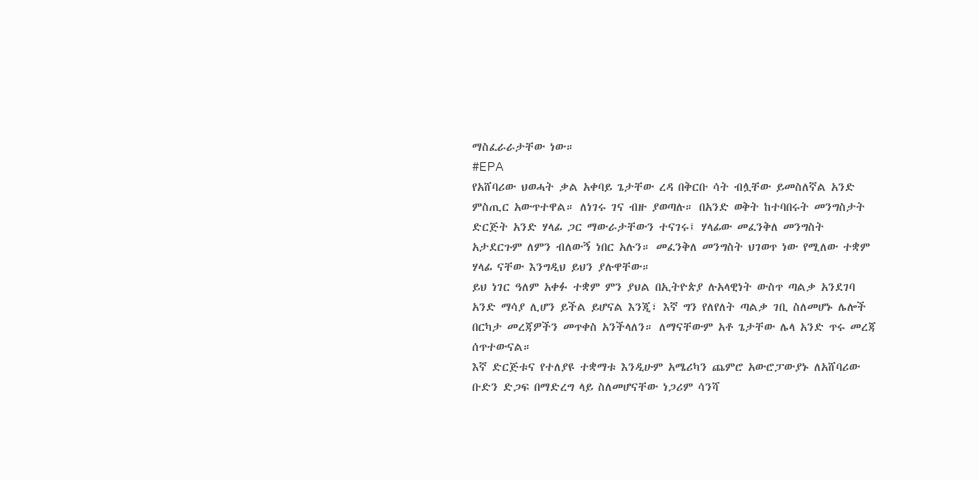ማስፈራራታቸው ነው።
#EPA
የአሸባሪው ህወሓት ቃል አቀባይ ጌታቸው ረዳ በቅርቡ ሳት ብሏቸው ይመስለኛል አንድ ምስጢር አውጥተዋል። ለነገሩ ገና ብዙ ያወጣሉ። በአንድ ወቅት ከተባበሩት መንግስታት ድርጅት አንድ ሃላፊ ጋር ማውራታቸውን ተናገሩ፤ ሃላፊው መፈንቅለ መንግስት አታደርጉም ለምን ብለውኝ ነበር አሉን። መፈንቅለ መንግስት ህገወጥ ነው የሚለው ተቋም ሃላፊ ናቸው እንግዲህ ይህን ያሉዋቸው።
ይህ ነገር ዓለም አቀፉ ተቋም ምን ያህል በኢትዮጵያ ሉአላዊነት ውስጥ ጣልቃ አንደገባ አንድ ማሳያ ሊሆን ይችል ይሆናል እንጂ፣ እኛ ግን የለየለት ጣልቃ ገቢ ስለመሆኑ ሌሎች በርካታ መረጃዎችን መጥቀስ አንችላለን። ለማናቸውም አቶ ጌታቸው ሌላ አንድ ጥሩ መረጃ ሰጥተውናል።
እኛ ድርጅቱና የተለያዩ ተቋማቱ እንዲሁም አሜሪካን ጨምሮ አውሮፓውያኑ ለአሸባሪው ቡድን ድጋፍ በማድረግ ላይ ስለመሆናቸው ነጋሪም ሳንሻ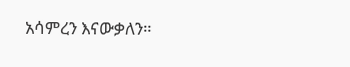አሳምረን እናውቃለን።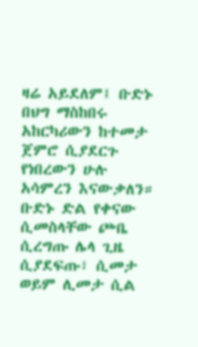ዛሬ አይደለም፤ ቡድኑ በህግ ማስከበሩ አከርካሪውን ከተመታ ጀምሮ ሲያደርጉ የነበረውን ሁሉ አሳምረን እናውቃለን። ቡድኑ ድል የቀናው ሲመስላቸው ጮቤ ሲረግጡ ሌላ ጊዜ ሲያደፍጡ፣ ሲመታ ወይም ሊመታ ሲል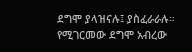ደግሞ ያላዝናሉ፤ ያስፈራራሉ። የሚገርመው ደግሞ አብረው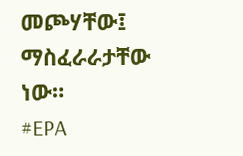መጮሃቸው፤ ማስፈራራታቸው ነው።
#EPA